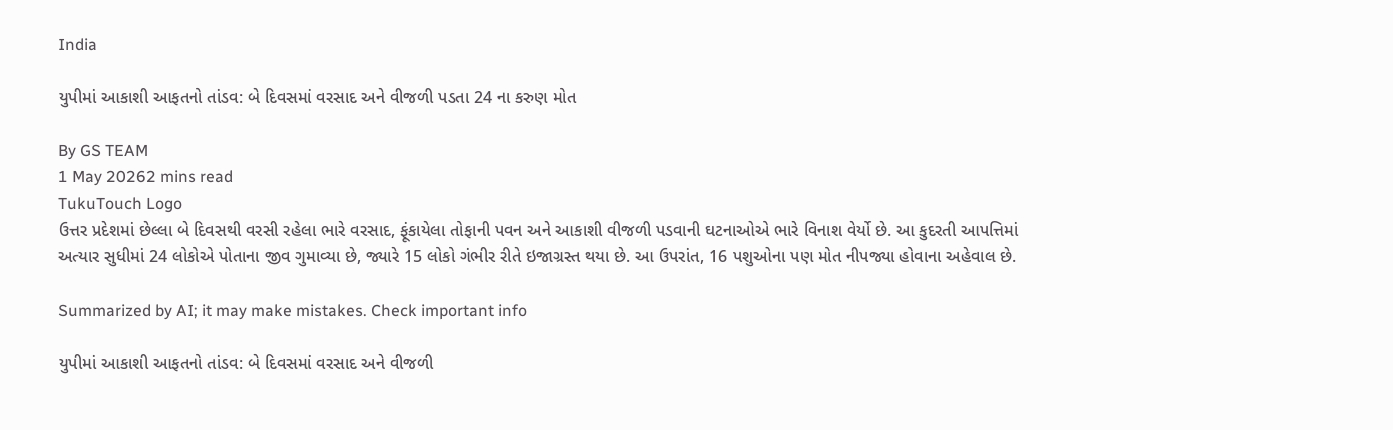India

યુપીમાં આકાશી આફતનો તાંડવ: બે દિવસમાં વરસાદ અને વીજળી પડતા 24 ના કરુણ મોત

By GS TEAM
1 May 20262 mins read
TukuTouch Logo
ઉત્તર પ્રદેશમાં છેલ્લા બે દિવસથી વરસી રહેલા ભારે વરસાદ, ફૂંકાયેલા તોફાની પવન અને આકાશી વીજળી પડવાની ઘટનાઓએ ભારે વિનાશ વેર્યો છે. આ કુદરતી આપત્તિમાં અત્યાર સુધીમાં 24 લોકોએ પોતાના જીવ ગુમાવ્યા છે, જ્યારે 15 લોકો ગંભીર રીતે ઇજાગ્રસ્ત થયા છે. આ ઉપરાંત, 16 પશુઓના પણ મોત નીપજ્યા હોવાના અહેવાલ છે.

Summarized by AI; it may make mistakes. Check important info

યુપીમાં આકાશી આફતનો તાંડવ: બે દિવસમાં વરસાદ અને વીજળી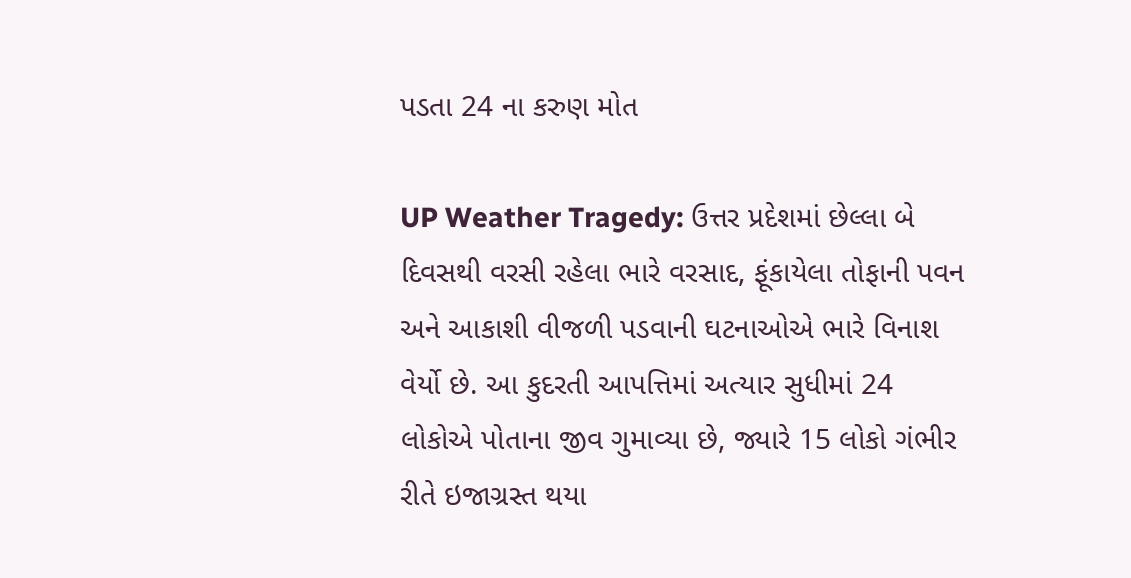પડતા 24 ના કરુણ મોત

UP Weather Tragedy: ઉત્તર પ્રદેશમાં છેલ્લા બે દિવસથી વરસી રહેલા ભારે વરસાદ, ફૂંકાયેલા તોફાની પવન અને આકાશી વીજળી પડવાની ઘટનાઓએ ભારે વિનાશ વેર્યો છે. આ કુદરતી આપત્તિમાં અત્યાર સુધીમાં 24 લોકોએ પોતાના જીવ ગુમાવ્યા છે, જ્યારે 15 લોકો ગંભીર રીતે ઇજાગ્રસ્ત થયા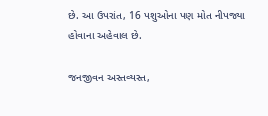છે. આ ઉપરાંત, 16 પશુઓના પણ મોત નીપજ્યા હોવાના અહેવાલ છે.

જનજીવન અસ્તવ્યસ્ત,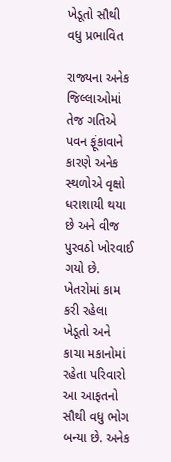ખેડૂતો સૌથી વધુ પ્રભાવિત

રાજ્યના અનેક જિલ્લાઓમાં તેજ ગતિએ પવન ફૂંકાવાને કારણે અનેક સ્થળોએ વૃક્ષો ધરાશાયી થયા છે અને વીજ પુરવઠો ખોરવાઈ ગયો છે. ખેતરોમાં કામ કરી રહેલા ખેડૂતો અને કાચા મકાનોમાં રહેતા પરિવારો આ આફતનો સૌથી વધુ ભોગ બન્યા છે. અનેક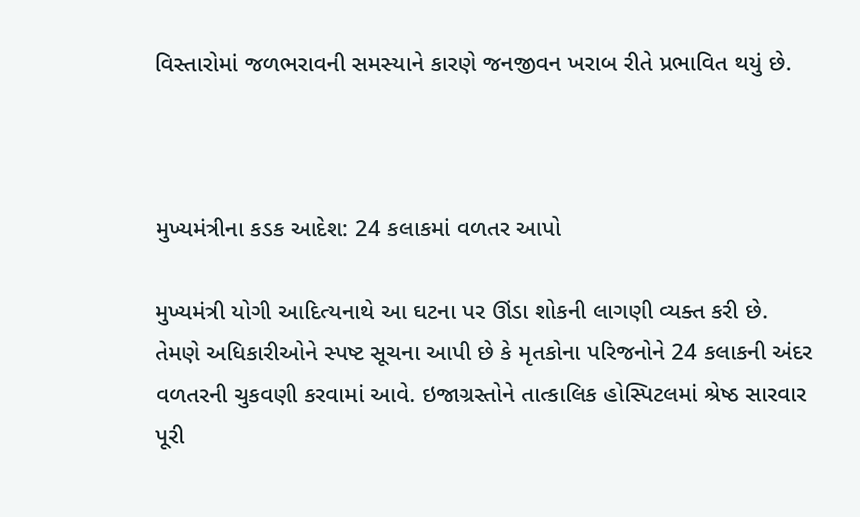વિસ્તારોમાં જળભરાવની સમસ્યાને કારણે જનજીવન ખરાબ રીતે પ્રભાવિત થયું છે.



મુખ્યમંત્રીના કડક આદેશ: 24 કલાકમાં વળતર આપો

મુખ્યમંત્રી યોગી આદિત્યનાથે આ ઘટના પર ઊંડા શોકની લાગણી વ્યક્ત કરી છે. તેમણે અધિકારીઓને સ્પષ્ટ સૂચના આપી છે કે મૃતકોના પરિજનોને 24 કલાકની અંદર વળતરની ચુકવણી કરવામાં આવે. ઇજાગ્રસ્તોને તાત્કાલિક હોસ્પિટલમાં શ્રેષ્ઠ સારવાર પૂરી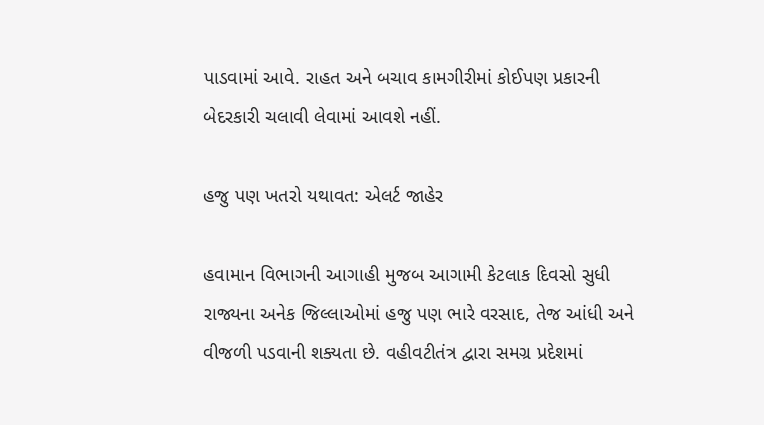પાડવામાં આવે. રાહત અને બચાવ કામગીરીમાં કોઈપણ પ્રકારની બેદરકારી ચલાવી લેવામાં આવશે નહીં.

હજુ પણ ખતરો યથાવત: એલર્ટ જાહેર

હવામાન વિભાગની આગાહી મુજબ આગામી કેટલાક દિવસો સુધી રાજ્યના અનેક જિલ્લાઓમાં હજુ પણ ભારે વરસાદ, તેજ આંધી અને વીજળી પડવાની શક્યતા છે. વહીવટીતંત્ર દ્વારા સમગ્ર પ્રદેશમાં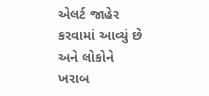એલર્ટ જાહેર કરવામાં આવ્યું છે અને લોકોને ખરાબ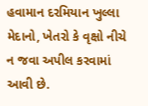હવામાન દરમિયાન ખુલ્લા મેદાનો, ખેતરો કે વૃક્ષો નીચે ન જવા અપીલ કરવામાં આવી છે.